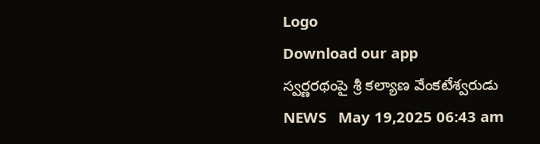Logo
Download our app
స్వర్ణరథంపై శ్రీ కల్యాణ వేంకటేశ్వరుడు
NEWS   May 19,2025 06:43 am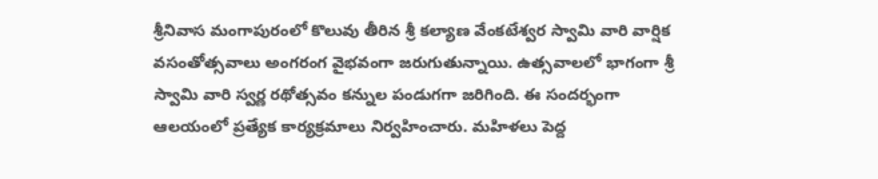శ్రీనివాస మంగాపురంలో కొలువు తీరిన శ్రీ కల్యాణ వేంకటేశ్వర స్వామి వారి వార్షిక వసంతోత్సవాలు అంగ‌రంగ వైభ‌వంగా జ‌రుగుతున్నాయి. ఉత్స‌వాల‌లో భాగంగా శ్రీ స్వామి వారి స్వర్ణ రథోత్సవం కన్నుల పండుగగా జరిగింది. ఈ సందర్భంగా ఆలయంలో ప్రత్యేక కార్యక్రమాలు నిర్వహించారు. మ‌హిళ‌లు పెద్ద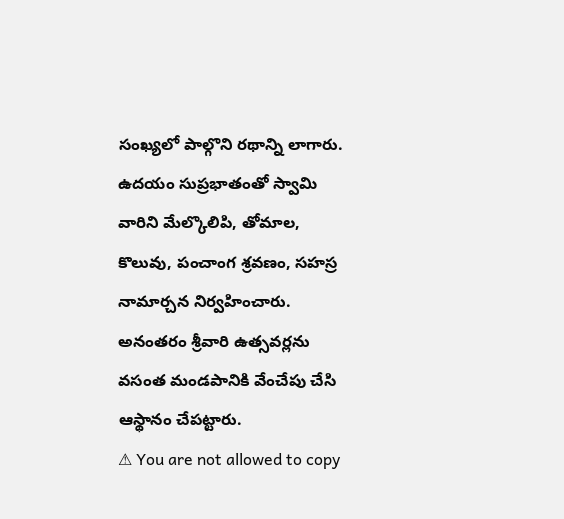సంఖ్య‌లో పాల్గొని ర‌థాన్ని లాగారు. ఉదయం సుప్రభాతంతో స్వామి వారిని మేల్కొలిపి, తోమాల, కొలువు, పంచాంగ శ్రవణం, సహస్ర నామార్చన నిర్వహించారు. అనంతరం శ్రీవారి ఉత్సవర్లను వసంత మండపానికి వేంచేపు చేసి ఆస్థానం చేప‌ట్టారు.
⚠ You are not allowed to copy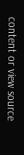content or view source